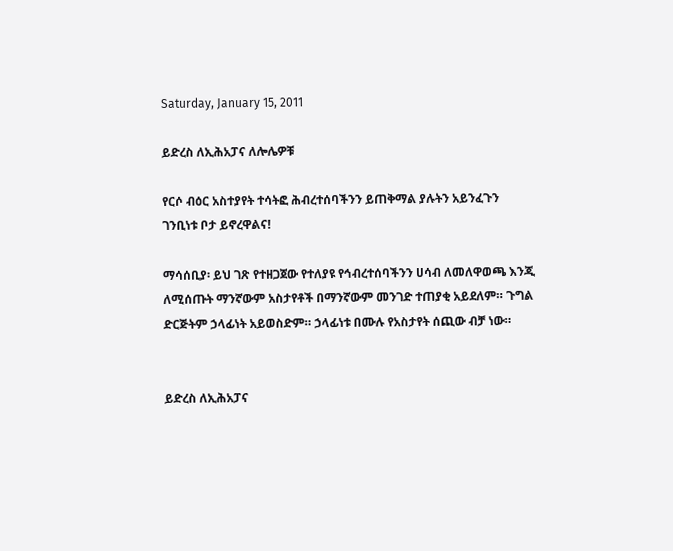Saturday, January 15, 2011

ይድረስ ለኢሕአፓና ለሎሌዎቹ

የርሶ ብዕር አስተያየት ተሳትፎ ሕብረተሰባችንን ይጠቅማል ያሉትን አይንፈጉን ገንቢነቱ ቦታ ይኖረዋልና!

ማሳሰቢያ፡ ይህ ገጽ የተዘጋጀው የተለያዩ የኅብረተሰባችንን ሀሳብ ለመለዋወጫ እንጂ ለሚሰጡት ማንኛውም አስታየቶች በማንኛውም መንገድ ተጠያቂ አይደለም። ጉግል ድርጅትም ኃላፊነት አይወስድም። ኃላፊነቱ በሙሉ የአስታየት ሰጪው ብቻ ነው።


ይድረስ ለኢሕአፓና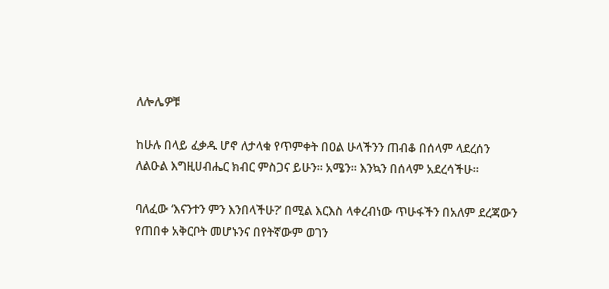ለሎሌዎቹ

ከሁሉ በላይ ፈቃዱ ሆኖ ለታላቁ የጥምቀት በዐል ሁላችንን ጠብቆ በሰላም ላደረሰን ለልዑል እግዚሀብሔር ክብር ምስጋና ይሁን። አሜን። እንኳን በሰላም አደረሳችሁ።

ባለፈው ‘እናንተን ምን እንበላችሁ?’ በሚል እርእስ ላቀረብነው ጥሁፋችን በአለም ደረጃውን የጠበቀ አቅርቦት መሆኑንና በየትኛውም ወገን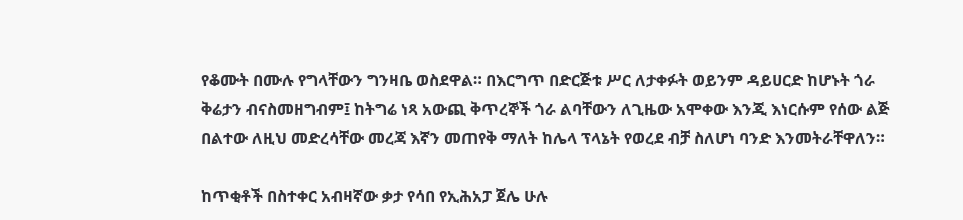የቆሙት በሙሉ የግላቸውን ግንዛቤ ወስደዋል። በእርግጥ በድርጅቱ ሥር ለታቀፉት ወይንም ዳይሀርድ ከሆኑት ጎራ ቅሬታን ብናስመዘግብም፤ ከትግሬ ነጻ አውጪ ቅጥረኞች ጎራ ልባቸውን ለጊዜው አሞቀው እንጂ እነርሱም የሰው ልጅ በልተው ለዚህ መድረሳቸው መረጃ እኛን መጠየቅ ማለት ከሌላ ፕላኔት የወረደ ብቻ ስለሆነ ባንድ እንመትራቸዋለን።

ከጥቂቶች በስተቀር አብዛኛው ቃታ የሳበ የኢሕአፓ ጀሌ ሁሉ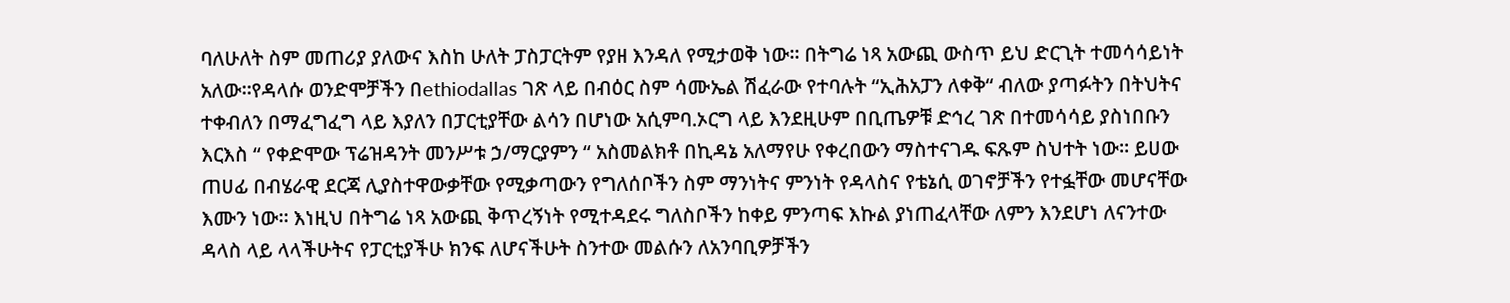ባለሁለት ስም መጠሪያ ያለውና እስከ ሁለት ፓስፓርትም የያዘ እንዳለ የሚታወቅ ነው። በትግሬ ነጻ አውጪ ውስጥ ይህ ድርጊት ተመሳሳይነት አለው።የዳላሱ ወንድሞቻችን በethiodallas ገጽ ላይ በብዕር ስም ሳሙኤል ሽፈራው የተባሉት “ኢሕአፓን ለቀቅ“ ብለው ያጣፉትን በትህትና ተቀብለን በማፈግፈግ ላይ እያለን በፓርቲያቸው ልሳን በሆነው አሲምባ.ኦርግ ላይ እንደዚሁም በቢጤዎቹ ድኅረ ገጽ በተመሳሳይ ያስነበቡን እርእስ “ የቀድሞው ፕሬዝዳንት መንሥቱ ኃ/ማርያምን “ አስመልክቶ በኪዳኔ አለማየሁ የቀረበውን ማስተናገዱ ፍጹም ስህተት ነው። ይሀው ጠሀፊ በብሄራዊ ደርጃ ሊያስተዋውቃቸው የሚቃጣውን የግለሰቦችን ስም ማንነትና ምንነት የዳላስና የቴኔሲ ወገኖቻችን የተፏቸው መሆናቸው እሙን ነው። እነዚህ በትግሬ ነጻ አውጪ ቅጥረኝነት የሚተዳደሩ ግለስቦችን ከቀይ ምንጣፍ እኩል ያነጠፈላቸው ለምን እንደሆነ ለናንተው ዳላስ ላይ ላላችሁትና የፓርቲያችሁ ክንፍ ለሆናችሁት ስንተው መልሱን ለአንባቢዎቻችን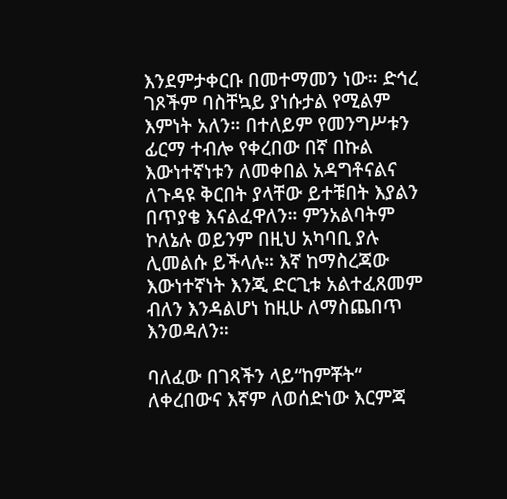እንደምታቀርቡ በመተማመን ነው። ድኅረ ገጾችም ባስቸኳይ ያነሱታል የሚልም እምነት አለን። በተለይም የመንግሥቱን ፊርማ ተብሎ የቀረበው በኛ በኩል እውነተኛነቱን ለመቀበል አዳግቶናልና ለጉዳዩ ቅርበት ያላቸው ይተቹበት እያልን በጥያቄ እናልፈዋለን። ምንአልባትም ኮለኔሉ ወይንም በዚህ አካባቢ ያሉ ሊመልሱ ይችላሉ። እኛ ከማስረጃው እውነተኛነት እንጂ ድርጊቱ አልተፈጸመም ብለን እንዳልሆነ ከዚሁ ለማስጨበጥ እንወዳለን።

ባለፈው በገጻችን ላይ“ከምቾት“ ለቀረበውና እኛም ለወሰድነው እርምጃ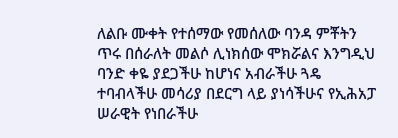ለልቡ ሙቀት የተሰማው የመሰለው ባንዳ ምቾትን ጥሩ በሰራለት መልሶ ሊነክሰው ሞክሯልና እንግዲህ ባንድ ቀዬ ያደጋችሁ ከሆነና አብራችሁ ጓዴ ተባብላችሁ መሳሪያ በደርግ ላይ ያነሳችሁና የኢሕአፓ ሠራዊት የነበራችሁ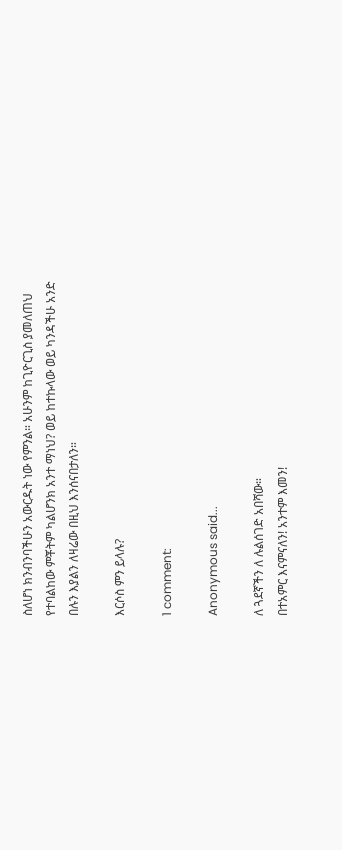ስለሆነ ክንብንባችሁን አውርዱት ነው የምንል። አሁንም ከጊዮርጊስ ያመለጠህ የተባልከው ምቾትም ካልሆንክ አንተ ማነህ? ወይ ከተኩላው ወይ ካንዳችሁ አንድ በሉን እያልን ለዛሬው በዚህ እንሰናበታለን።

እርሶስ ምን ይላሉ?

1 comment:

Anonymous said...

ለ ጓደኛችን ለ ሉልሰገድ አበሻው።
በተአምር እናምናለን! አንተም እመን!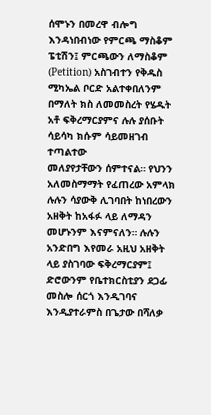ሰሞኑን በመረዋ ብሎግ እንዳነበብነው የምርጫ ማስቆም ፔቲሽን፤ ምርጫውን ለማስቆም (Petition) አስገብተን የቅዱስ ሚካኤል ቦርድ አልተቀበለንም በማለት ክስ ለመመስረት የሄዱት አቶ ፍቅረማርያምና ሉሉ ያሰቡት ሳይሳካ ክሱም ሳይመዘገብ ተጣልተው
መለያየታቸውን ሰምተናል። የህንን አለመስማማት የፈጠረው አምላክ ሉሉን ሳያውቅ ሊገባበት ከነበረውን አዘቅት ከአፋፉ ላይ ለማዳን መሆኑንም እናምናለን። ሉሉን አንድበግ እየመራ አዚህ አዘቅት ላይ ያስገባው ፍቅረማርያም፤ ድሮውንም የቤተክርስቲያን ደጋፊ መስሎ ሰርጎ እንዲገባና እንዲያተራምስ በጌታው በሻለቃ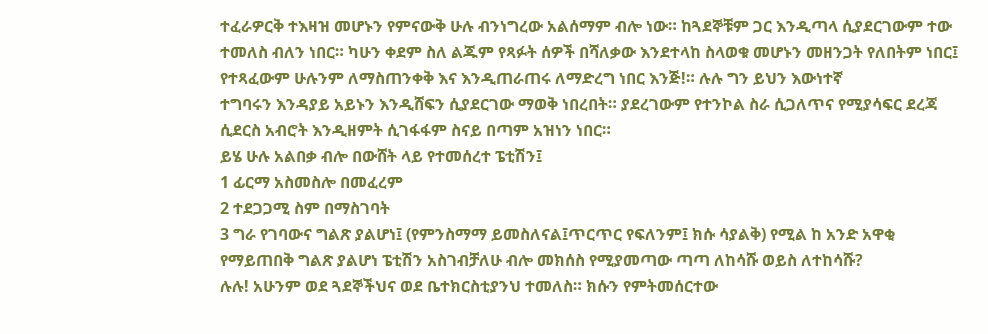ተፈራዎርቅ ተእዛዝ መሆኑን የምናውቅ ሁሉ ብንነግረው አልሰማም ብሎ ነው። ከጓደኞቹም ጋር እንዲጣላ ሲያደርገውም ተው ተመለስ ብለን ነበር። ካሁን ቀደም ስለ ልጁም የጻፉት ሰዎች በሻለቃው እንደተላከ ስላወቁ መሆኑን መዘንጋት የለበትም ነበር፤ የተጻፈውም ሁሉንም ለማስጠንቀቅ እና እንዲጠራጠሩ ለማድረግ ነበር እንጅ!። ሉሉ ግን ይህን እውነተኛ
ተግባሩን እንዳያይ አይኑን እንዲሸፍን ሲያደርገው ማወቅ ነበረበት። ያደረገውም የተንኮል ስራ ሲጋለጥና የሚያሳፍር ደረጃ ሲደርስ አብሮት እንዲዘምት ሲገፋፋም ስናይ በጣም አዝነን ነበር።
ይሄ ሁሉ አልበቃ ብሎ በውሸት ላይ የተመሰረተ ፔቲሽን፤
1 ፊርማ አስመስሎ በመፈረም
2 ተደጋጋሚ ስም በማስገባት
3 ግራ የገባውና ግልጽ ያልሆነ፤ (የምንስማማ ይመስለናል፤ጥርጥር የፍለንም፤ ክሱ ሳያልቅ) የሚል ከ አንድ አዋቂ የማይጠበቅ ግልጽ ያልሆነ ፔቲሽን አስገብቻለሁ ብሎ መክሰስ የሚያመጣው ጣጣ ለከሳሹ ወይስ ለተከሳሹ?
ሉሉ! አሁንም ወደ ጓደኞችህና ወደ ቤተክርስቲያንህ ተመለስ። ክሱን የምትመሰርተው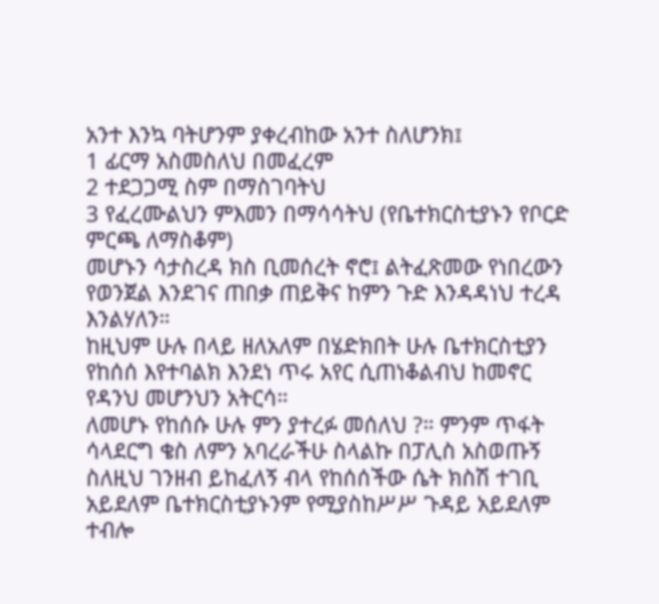አንተ እንኳ ባትሆንም ያቀረብከው አንተ ስለሆንክ፤
1 ፊርማ አስመስለህ በመፈረም
2 ተደጋጋሚ ስም በማስገባትህ
3 የፈረሙልህን ምእመን በማሳሳትህ (የቤተክርስቲያኑን የቦርድ ምርጫ ለማስቆም)
መሆኑን ሳታስረዳ ክስ ቢመሰረት ኖሮ፤ ልትፈጽመው የነበረውን የወንጀል እንደገና ጠበቃ ጠይቅና ከምን ጉድ እንዳዳነህ ተረዳ እንልሃለን።
ከዚህም ሁሉ በላይ ዘለአለም በሄድክበት ሁሉ ቤተክርስቲያን የከሰሰ እየተባልክ እንደነ ጥሩ አየር ሲጠነቆልብህ ከመኖር የዳንህ መሆንህን አትርሳ።
ለመሆኑ የከሰሱ ሁሉ ምን ያተረፉ መሰለህ ?። ምንም ጥፋት ሳላደርግ ቄስ ለምን አባረራችሁ ስላልኩ በፓሊስ አስወጡኝ ስለዚህ ገንዘብ ይከፈለኝ ብላ የከሰሰችው ሴት ክስሽ ተገቢ አይደለም ቤተክርስቲያኑንም የሚያስከሥሥ ጉዳይ አይደለም ተብሎ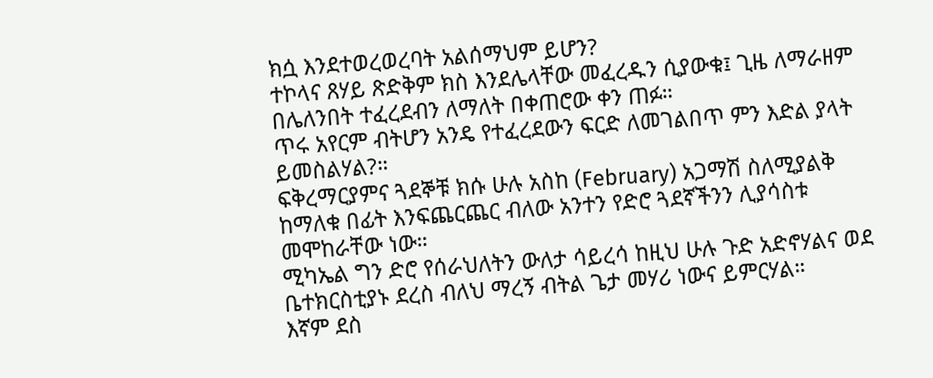ክሷ እንደተወረወረባት አልሰማህም ይሆን?
ተኮላና ጸሃይ ጽድቅም ክስ እንደሌላቸው መፈረዱን ሲያውቁ፤ ጊዜ ለማራዘም በሌለንበት ተፈረደብን ለማለት በቀጠሮው ቀን ጠፉ።
ጥሩ አየርም ብትሆን አንዴ የተፈረደውን ፍርድ ለመገልበጥ ምን እድል ያላት ይመስልሃል?።
ፍቅረማርያምና ጓደኞቹ ክሱ ሁሉ አስከ (February) አጋማሽ ስለሚያልቅ ከማለቁ በፊት እንፍጨርጨር ብለው አንተን የድሮ ጓደኛችንን ሊያሳስቱ መሞከራቸው ነው።
ሚካኤል ግን ድሮ የሰራህለትን ውለታ ሳይረሳ ከዚህ ሁሉ ጉድ አድኖሃልና ወደ ቤተክርስቲያኑ ደረስ ብለህ ማረኝ ብትል ጌታ መሃሪ ነውና ይምርሃል።
እኛም ደስ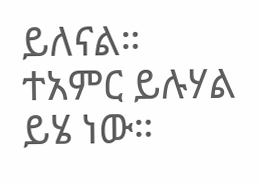ይለናል።
ተአምር ይሉሃል ይሄ ነው።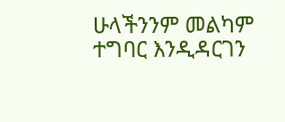ሁላችንንም መልካም ተግባር እንዲዳርገን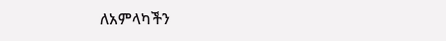ለአምላካችን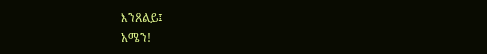እንጸልይ፤
አሜን!